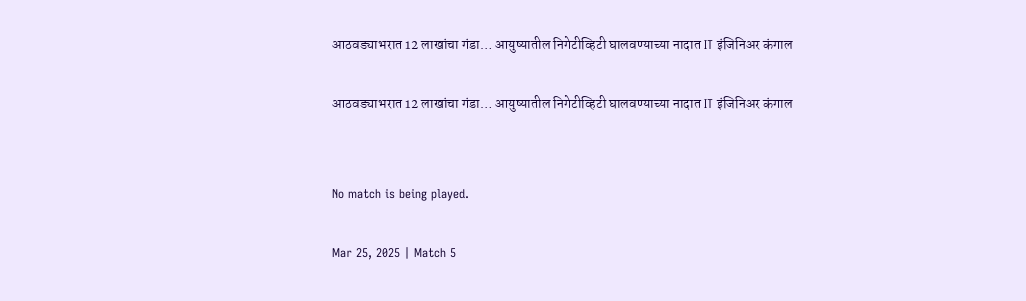आठवड्याभरात 12 लाखांचा गंडा… आयुष्यातील निगेटीव्हिटी घालवण्याच्या नादात IT इंजिनिअर कंगाल

आठवड्याभरात 12 लाखांचा गंडा… आयुष्यातील निगेटीव्हिटी घालवण्याच्या नादात IT इंजिनिअर कंगाल


No match is being played.

Mar 25, 2025 | Match 5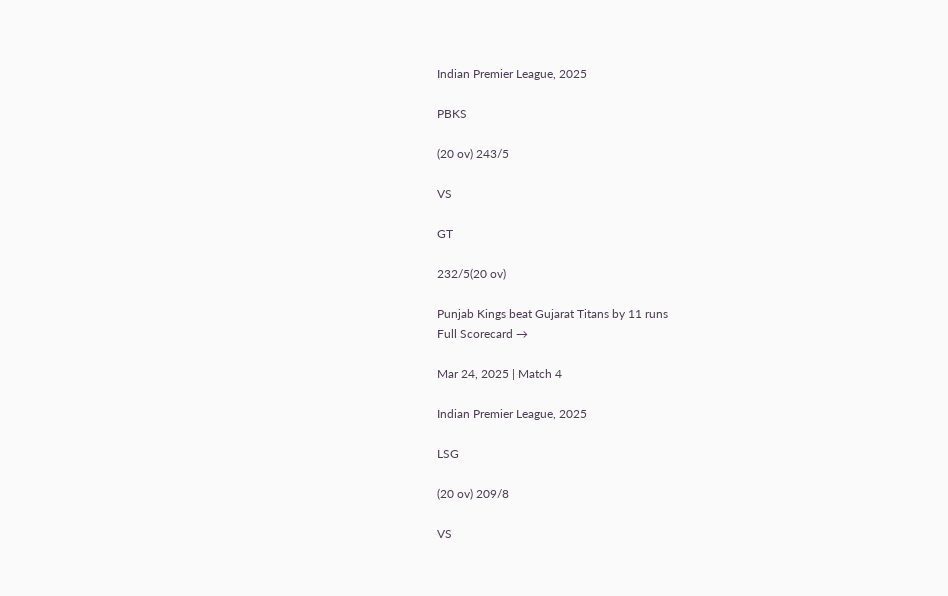Indian Premier League, 2025

PBKS

(20 ov) 243/5

VS

GT

232/5(20 ov)

Punjab Kings beat Gujarat Titans by 11 runs
Full Scorecard →

Mar 24, 2025 | Match 4

Indian Premier League, 2025

LSG

(20 ov) 209/8

VS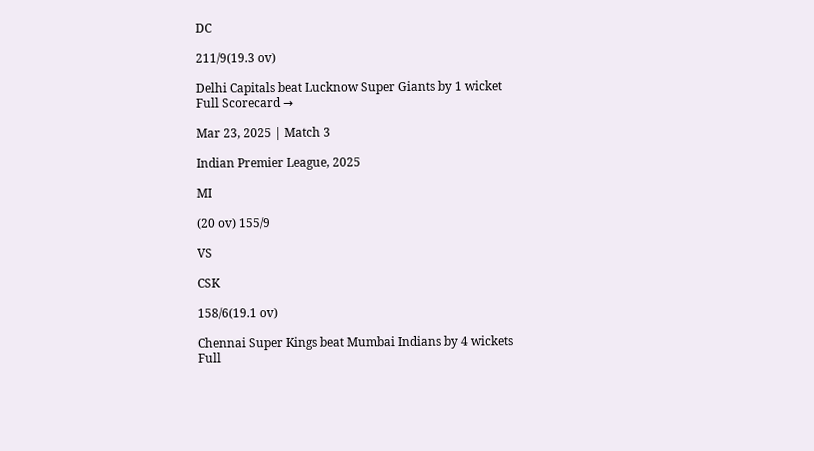DC

211/9(19.3 ov)

Delhi Capitals beat Lucknow Super Giants by 1 wicket
Full Scorecard →

Mar 23, 2025 | Match 3

Indian Premier League, 2025

MI

(20 ov) 155/9

VS

CSK

158/6(19.1 ov)

Chennai Super Kings beat Mumbai Indians by 4 wickets
Full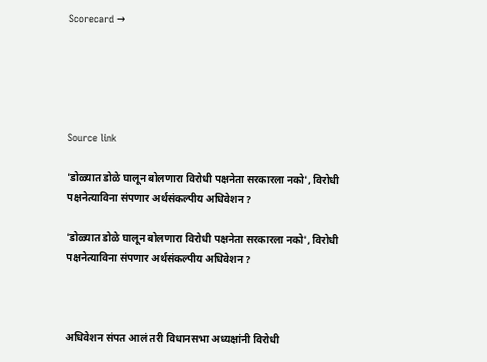Scorecard →





Source link

'डोळ्यात डोळे घालून बोलणारा विरोधी पक्षनेता सरकारला नको', विरोधी पक्षनेत्याविना संपणार अर्थसंकल्पीय अधिवेशन?

'डोळ्यात डोळे घालून बोलणारा विरोधी पक्षनेता सरकारला नको', विरोधी पक्षनेत्याविना संपणार अर्थसंकल्पीय अधिवेशन?



अधिवेशन संपत आलं तरी विधानसभा अध्यक्षांनी विरोधी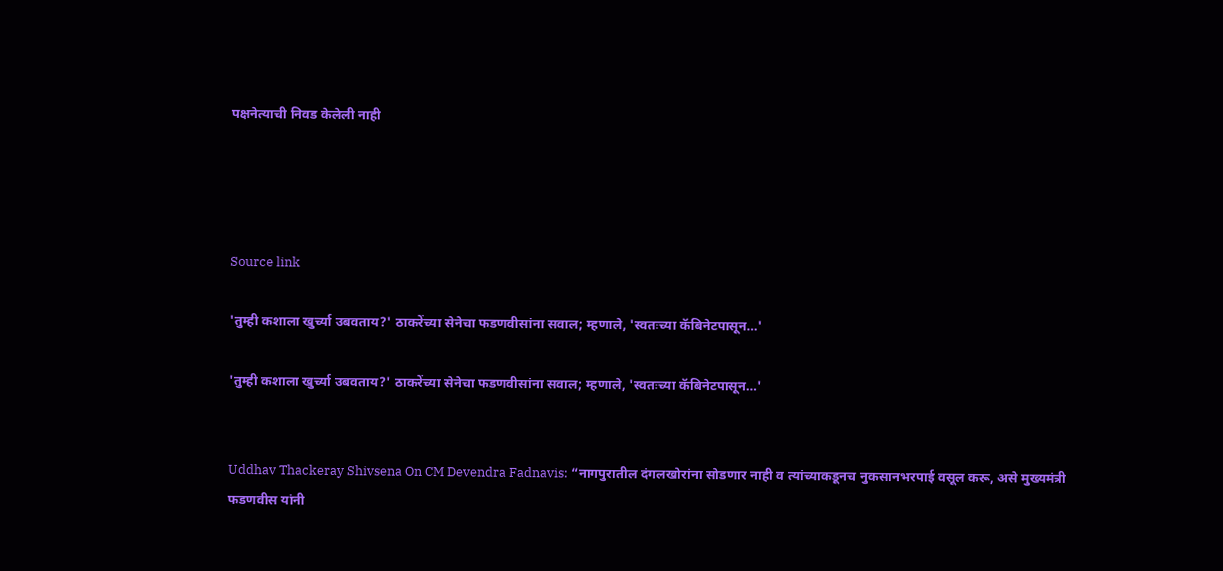पक्षनेत्याची निवड केलेली नाही




Source link

'तुम्ही कशाला खुर्च्या उबवताय?' ठाकरेंच्या सेनेचा फडणवीसांना सवाल; म्हणाले, 'स्वतःच्या कॅबिनेटपासून…'

'तुम्ही कशाला खुर्च्या उबवताय?' ठाकरेंच्या सेनेचा फडणवीसांना सवाल; म्हणाले, 'स्वतःच्या कॅबिनेटपासून…'


Uddhav Thackeray Shivsena On CM Devendra Fadnavis: “नागपुरातील दंगलखोरांना सोडणार नाही व त्यांच्याकडूनच नुकसानभरपाई वसूल करू, असे मुख्यमंत्री फडणवीस यांनी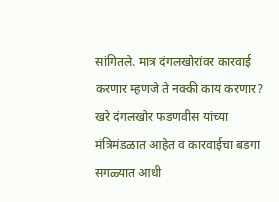सांगितले. मात्र दंगलखोरांवर कारवाई करणार म्हणजे ते नक्की काय करणार? खरे दंगलखोर फडणवीस यांच्या मंत्रिमंडळात आहेत व कारवाईचा बडगा सगळ्यात आधी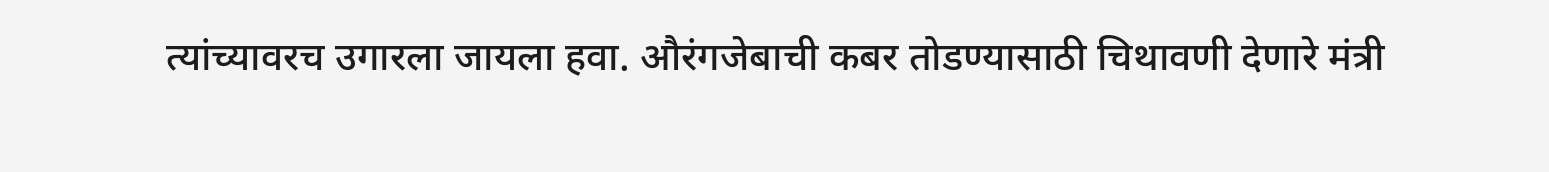त्यांच्यावरच उगारला जायला हवा. औरंगजेबाची कबर तोडण्यासाठी चिथावणी देणारे मंत्री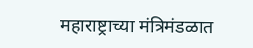महाराष्ट्राच्या मंत्रिमंडळात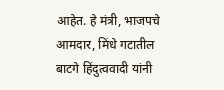आहेत. हे मंत्री, भाजपचे आमदार, मिंधे गटातील बाटगे हिंदुत्ववादी यांनी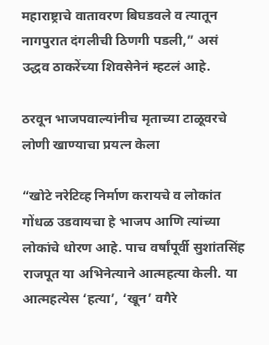महाराष्ट्राचे वातावरण बिघडवले व त्यातून नागपुरात दंगलीची ठिणगी पडली,” असं उद्धव ठाकरेंच्या शिवसेनेनं म्हटलं आहे.

ठरवून भाजपवाल्यांनीच मृताच्या टाळूवरचे लोणी खाण्याचा प्रयत्न केला

“खोटे नरेटिव्ह निर्माण करायचे व लोकांत गोंधळ उडवायचा हे भाजप आणि त्यांच्या लोकांचे धोरण आहे. पाच वर्षांपूर्वी सुशांतसिंह राजपूत या अभिनेत्याने आत्महत्या केली. या आत्महत्येस ‘हत्या’, ‘खून’ वगैरे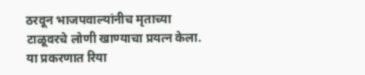ठरवून भाजपवाल्यांनीच मृताच्या टाळूवरचे लोणी खाण्याचा प्रयत्न केला. या प्रकरणात रिया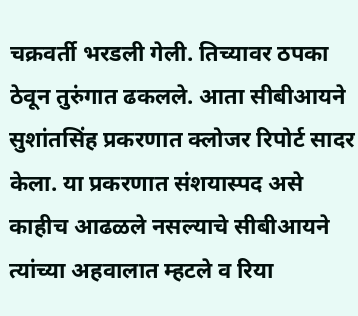चक्रवर्ती भरडली गेली. तिच्यावर ठपका ठेवून तुरुंगात ढकलले. आता सीबीआयने सुशांतसिंह प्रकरणात क्लोजर रिपोर्ट सादर केला. या प्रकरणात संशयास्पद असे काहीच आढळले नसल्याचे सीबीआयने त्यांच्या अहवालात म्हटले व रिया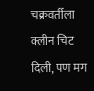चक्रवर्तीला क्लीन चिट दिली, पण मग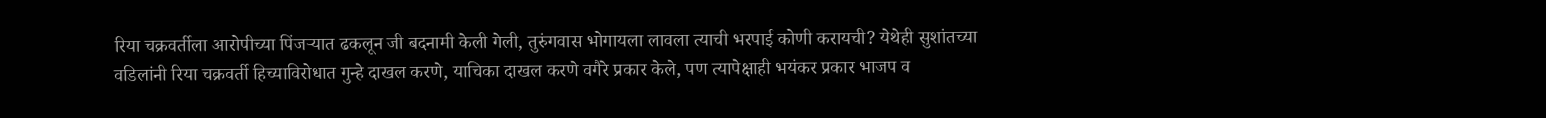रिया चक्रवर्तीला आरोपीच्या पिंजऱ्यात ढकलून जी बदनामी केली गेली, तुरुंगवास भोगायला लावला त्याची भरपाई कोणी करायची? येथेही सुशांतच्या वडिलांनी रिया चक्रवर्ती हिच्याविरोधात गुन्हे दाखल करणे, याचिका दाखल करणे वगैरे प्रकार केले, पण त्यापेक्षाही भयंकर प्रकार भाजप व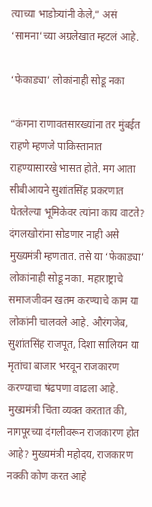त्याच्या भाडोत्र्‍यांनी केले,” असं ‘सामना’च्या अग्रलेखात म्हटलं आहे.

‘फेकाड्या’ लोकांनाही सोडू नका

“कंगना राणावतसारख्यांना तर मुंबईत राहणे म्हणजे पाकिस्तानात राहण्यासारखे भासत होते. मग आता सीबीआयने सुशांतसिंह प्रकरणात घेतलेल्या भूमिकेवर त्यांना काय वाटते? दंगलखोरांना सोडणार नाही असे मुख्यमंत्री म्हणतात. तसे या ‘फेकाड्या’ लोकांनाही सोडू नका. महाराष्ट्राचे समाजजीवन खतम करण्याचे काम या लोकांनी चालवले आहे. औरंगजेब, सुशांतसिंह राजपूत, दिशा सालियन या मृतांचा बाजार भरवून राजकारण करण्याचा षंढपणा वाढला आहे. मुख्यमंत्री चिंता व्यक्त करतात की, नागपूरच्या दंगलीवरून राजकारण होत आहे? मुख्यमंत्री महोदय, राजकारण नक्की कोण करत आहे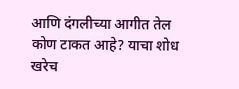आणि दंगलीच्या आगीत तेल कोण टाकत आहे? याचा शोध खरेच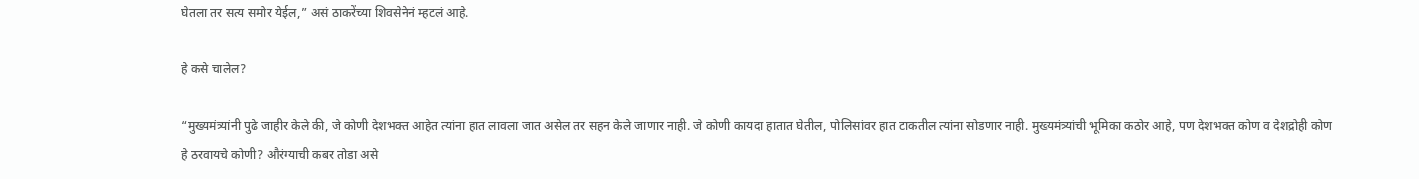घेतला तर सत्य समोर येईल,” असं ठाकरेंच्या शिवसेनेनं म्हटलं आहे.

हे कसे चालेल?

“मुख्यमंत्र्यांनी पुढे जाहीर केले की, जे कोणी देशभक्त आहेत त्यांना हात लावला जात असेल तर सहन केले जाणार नाही. जे कोणी कायदा हातात घेतील, पोलिसांवर हात टाकतील त्यांना सोडणार नाही. मुख्यमंत्र्यांची भूमिका कठोर आहे, पण देशभक्त कोण व देशद्रोही कोण हे ठरवायचे कोणी? औरंग्याची कबर तोडा असे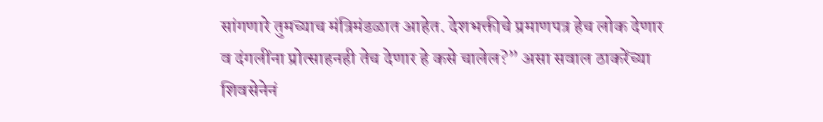सांगणारे तुमच्याच मंत्रिमंडळात आहेत. देशभक्तीचे प्रमाणपत्र हेच लोक देणार व दंगलींना प्रोत्साहनही तेच देणार हे कसे चालेल?” असा सवाल ठाकरेंच्या शिवसेनेनं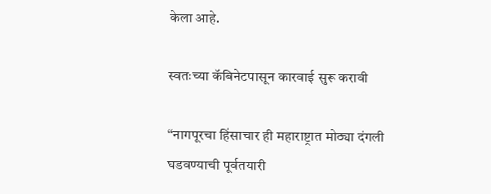केला आहे.

स्वतःच्या कॅबिनेटपासून कारवाई सुरू करावी

“नागपूरचा हिंसाचार ही महाराष्ट्रात मोठ्या दंगली घडवण्याची पूर्वतयारी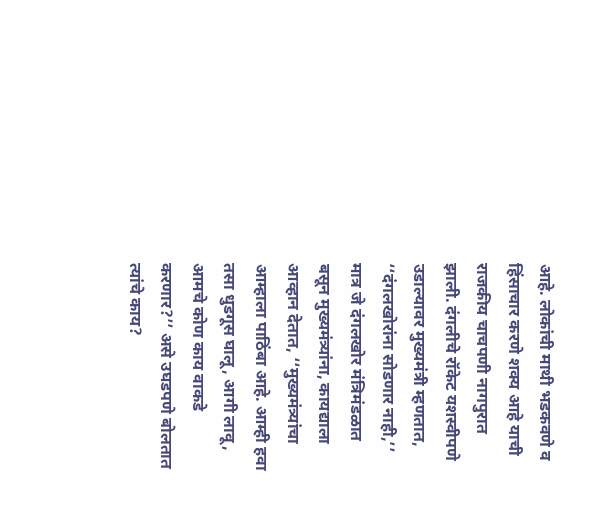आहे. लोकांची माथी भडकवणे व हिंसाचार करणे शक्य आहे याची राजकीय चाचपणी नागपुरात झाली. दंगलीचे रॉकेट यशस्वीपणे उडाल्यावर मुख्यमंत्री म्हणतात, ‘‘दंगलखोरांना सोडणार नाही,’’ मात्र जे दंगलखोर मंत्रिमंडळात बसून मुख्यमंत्र्यांना, कायद्याला आव्हान देतात, ‘‘मुख्यमंत्र्यांचा आम्हाला पाठिंबा आहे. आम्ही हवा तसा धुडगूस घालू, आगी लावू, आमचे कोण काय वाकडे करणार?’’ असे उघडपणे बोलतात त्यांचे काय?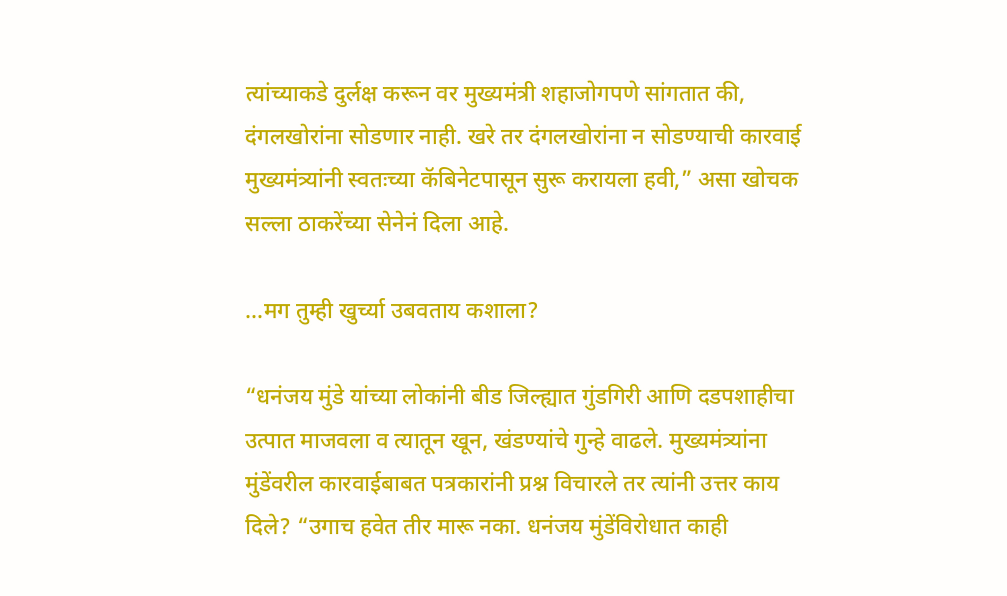त्यांच्याकडे दुर्लक्ष करून वर मुख्यमंत्री शहाजोगपणे सांगतात की, दंगलखोरांना सोडणार नाही. खरे तर दंगलखोरांना न सोडण्याची कारवाई मुख्यमंत्र्यांनी स्वतःच्या कॅबिनेटपासून सुरू करायला हवी,” असा खोचक सल्ला ठाकरेंच्या सेनेनं दिला आहे.

…मग तुम्ही खुर्च्या उबवताय कशाला?

“धनंजय मुंडे यांच्या लोकांनी बीड जिल्ह्यात गुंडगिरी आणि दडपशाहीचा उत्पात माजवला व त्यातून खून, खंडण्यांचे गुन्हे वाढले. मुख्यमंत्र्यांना मुंडेंवरील कारवाईबाबत पत्रकारांनी प्रश्न विचारले तर त्यांनी उत्तर काय दिले? “उगाच हवेत तीर मारू नका. धनंजय मुंडेंविरोधात काही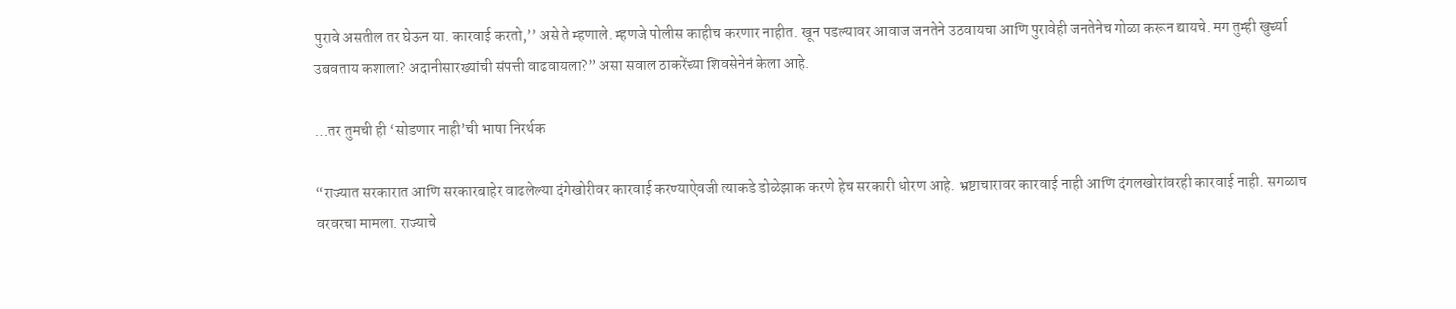पुरावे असतील तर घेऊन या. कारवाई करतो,’’ असे ते म्हणाले. म्हणजे पोलीस काहीच करणार नाहीत. खून पडल्यावर आवाज जनतेने उठवायचा आणि पुरावेही जनतेनेच गोळा करून द्यायचे. मग तुम्ही खुर्च्या उबवताय कशाला? अदानीसारख्यांची संपत्ती वाढवायला?” असा सवाल ठाकरेंच्या शिवसेनेनं केला आहे.

…तर तुमची ही ‘सोडणार नाही’ची भाषा निरर्थक

“राज्यात सरकारात आणि सरकारबाहेर वाढलेल्या दंगेखोरीवर कारवाई करण्याऐवजी त्याकडे डोळेझाक करणे हेच सरकारी धोरण आहे. भ्रष्टाचारावर कारवाई नाही आणि दंगलखोरांवरही कारवाई नाही. सगळाच वरवरचा मामला. राज्याचे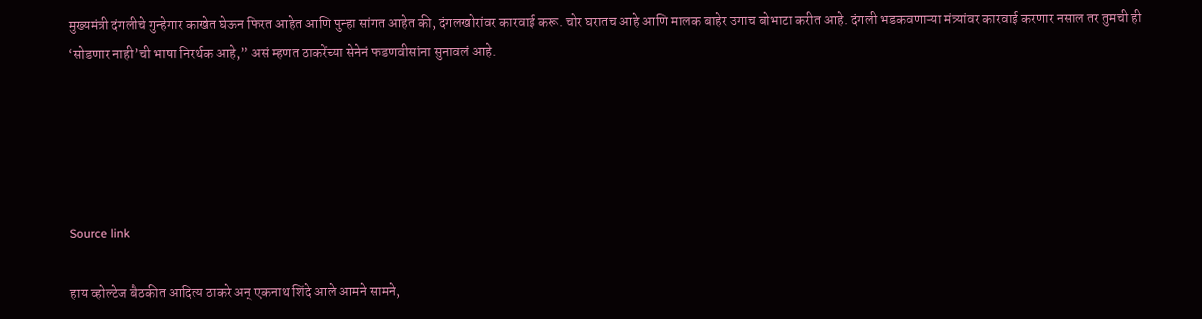मुख्यमंत्री दंगलीचे गुन्हेगार काखेत घेऊन फिरत आहेत आणि पुन्हा सांगत आहेत की, दंगलखोरांवर कारवाई करू. चोर घरातच आहे आणि मालक बाहेर उगाच बोभाटा करीत आहे. दंगली भडकवणाऱ्या मंत्र्यांवर कारवाई करणार नसाल तर तुमची ही ‘सोडणार नाही’ची भाषा निरर्थक आहे,” असं म्हणत ठाकरेंच्या सेनेनं फडणवीसांना सुनावलं आहे.





Source link

हाय व्होल्टेज बैठकीत आदित्य ठाकरे अन् एकनाथ शिंदे आले आमने सामने,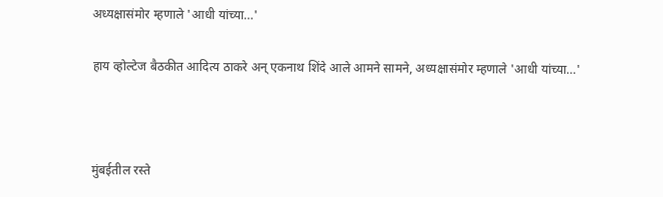अध्यक्षासंमोर म्हणाले 'आधी यांच्या…'

हाय व्होल्टेज बैठकीत आदित्य ठाकरे अन् एकनाथ शिंदे आले आमने सामने, अध्यक्षासंमोर म्हणाले 'आधी यांच्या…'



मुंबईतील रस्ते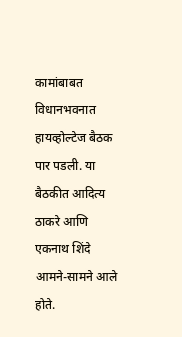कामांबाबत विधानभवनात हायव्होल्टेज बैठक पार पडली. या बैठकीत आदित्य ठाकरे आणि एकनाथ शिंदे आमने-सामने आले होते.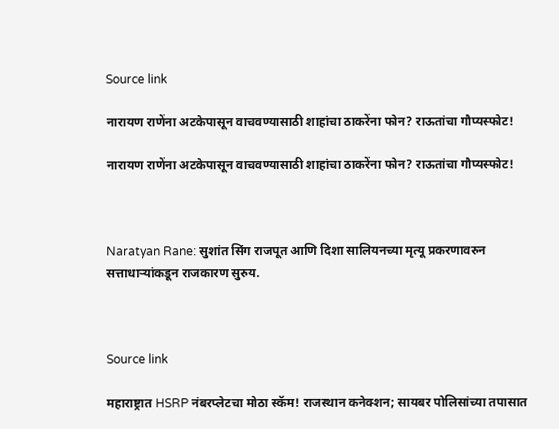Source link

नारायण राणेंना अटकेपासून वाचवण्यासाठी शाहांचा ठाकरेंना फोन? राऊतांचा गौप्यस्फोट!

नारायण राणेंना अटकेपासून वाचवण्यासाठी शाहांचा ठाकरेंना फोन? राऊतांचा गौप्यस्फोट!



Naratyan Rane: सुशांत सिंग राजपूत आणि दिशा सालियनच्या मृत्यू प्रकरणावरुन सत्ताधाऱ्यांकडून राजकारण सुरुय.



Source link

महाराष्ट्रात HSRP नंबरप्लेटचा मोठा स्कॅम! राजस्थान कनेक्शन; सायबर पोलिसांच्या तपासात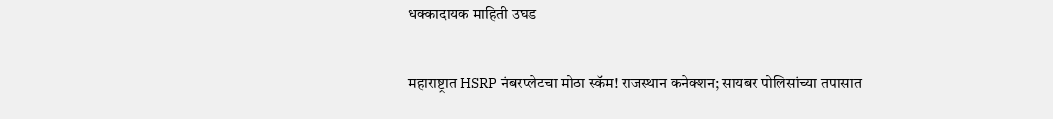धक्कादायक माहिती उघड

महाराष्ट्रात HSRP नंबरप्लेटचा मोठा स्कॅम! राजस्थान कनेक्शन; सायबर पोलिसांच्या तपासात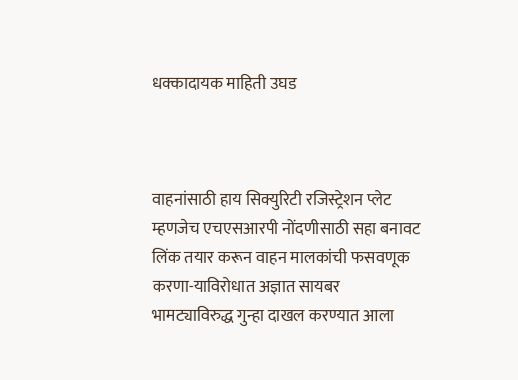धक्कादायक माहिती उघड



वाहनांसाठी हाय सिक्युरिटी रजिस्ट्रेशन प्लेट म्हणजेच एचएसआरपी नोंदणीसाठी सहा बनावट लिंक तयार करून वाहन मालकांची फसवणूक करणा-याविरोधात अज्ञात सायबर भामट्याविरुद्ध गुन्हा दाखल करण्यात आला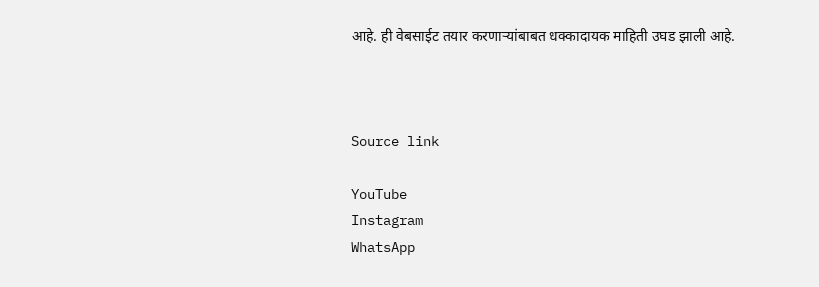आहे. ही वेबसाईट तयार करणाऱ्यांबाबत धक्कादायक माहिती उघड झाली आहे.



Source link

YouTube
Instagram
WhatsApp